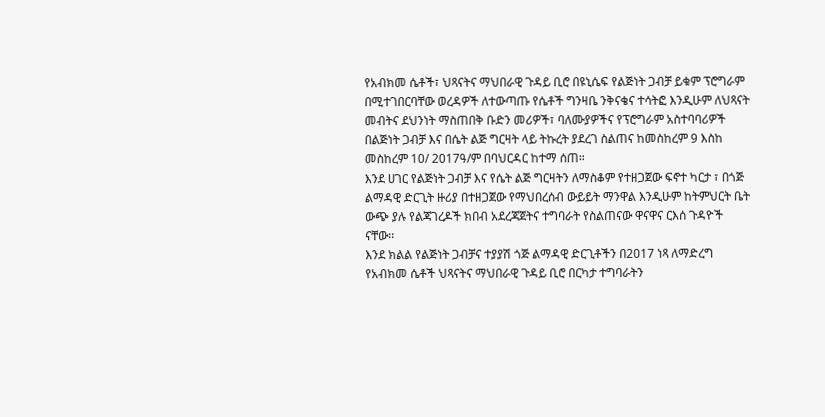የአብክመ ሴቶች፣ ህጻናትና ማህበራዊ ጉዳይ ቢሮ በዩኒሴፍ የልጅነት ጋብቻ ይቁም ፕሮግራም በሚተገበርባቸው ወረዳዎች ለተውጣጡ የሴቶች ግንዛቤ ንቅናቄና ተሳትፎ እንዲሁም ለህጻናት መብትና ደህንነት ማስጠበቅ ቡድን መሪዎች፣ ባለሙያዎችና የፕሮግራም አስተባባሪዎች በልጅነት ጋብቻ እና በሴት ልጅ ግርዛት ላይ ትኩረት ያደረገ ስልጠና ከመስከረም 9 እስከ መስከረም 10/ 2017ዓ/ም በባህርዳር ከተማ ሰጠ።
እንደ ሀገር የልጅነት ጋብቻ እና የሴት ልጅ ግርዛትን ለማስቆም የተዘጋጀው ፍኖተ ካርታ ፣ በጎጅ ልማዳዊ ድርጊት ዙሪያ በተዘጋጀው የማህበረሰብ ውይይት ማንዋል እንዲሁም ከትምህርት ቤት ውጭ ያሉ የልጃገረዶች ክበብ አደረጃጀትና ተግባራት የስልጠናው ዋናዋና ርእሰ ጉዳዮች ናቸው፡፡
እንደ ክልል የልጅነት ጋብቻና ተያያሽ ጎጅ ልማዳዊ ድርጊቶችን በ2017 ነጻ ለማድረግ የአብክመ ሴቶች ህጻናትና ማህበራዊ ጉዳይ ቢሮ በርካታ ተግባራትን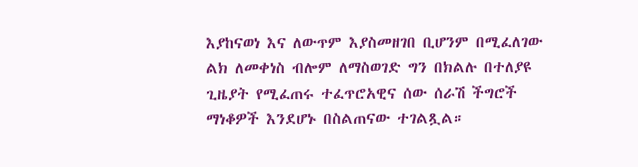እያከናወነ እና ለውጥም እያስመዘገበ ቢሆንም በሚፈለገው ልክ ለመቀነስ ብሎም ለማስወገድ ግን በክልሉ በተለያዩ ጊዜያት የሚፈጠሩ ተፈጥሮአዊና ሰው ሰራሽ ችግሮች ማነቆዎች እንደሆኑ በስልጠናው ተገልጿል።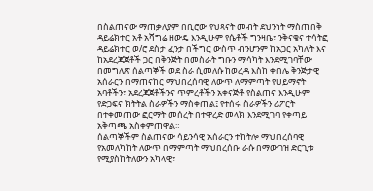በስልጠናው ማጠቃለያም በቢሮው የህጻናት መብት ደህንነት ማስጠበቅ ዳይሬክተር አቶ አሻግሬ ዘውዴ እንዲሁም የሴቶች ግንዛቤ፣ ንቅናቄና ተሳትፎ ዳይሬክተር ወ/ሮ ደስታ ፈንታ በችግር ውስጥ ብንሆንም ከአጋር አካለት እና ከአደረጃጀቶች ጋር በቅንጅት በመስራት ግቡን ማሳካት እንደሚገባቸው በመግለጽ ሰልጣኞች ወደ ስራ ሲመለሱ ከወረዳ እስከ ቀበሌ ቅንጅታዊ አሰራርን በማጠናከር ማህበረሰባዊ ለውጥ ለማምጣት የሀይማኖት አባቶችን፣ አደረጃጀቶችንና ጥምረቶችን አቀናጅቶ የስልጠና እንዲሁም የድጋፍና ክትትል ስራዎችን ማስቀጠል፤ የተሰሩ ስራዎችን ሪፖርት በተቀመጠው ፎርማት መሰረት በተዋረድ መላክ እንደሚገባ የቀጣይ አቅጣጫ አስቀምጠዋል።
ሰልጣኞችም ስልጠናው ሳይንሳዊ አሰራርን ተከትሎ ማህበረሰባዊ የአመለካከት ለውጥ በማምጣት ማህበረሰቡ ራሱ በማውገዝ ድርጊቱ የሚያስከትለውን አካላዊ፣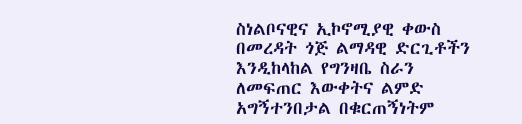ስነልቦናዊና ኢኮኖሚያዊ ቀውስ በመረዳት ጎጅ ልማዳዊ ድርጊቶችን እንዲከላከል የግንዛቤ ስራን ለመፍጠር እውቀትና ልምድ አግኝተንበታል በቁርጠኝነትም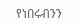የነበሩብንን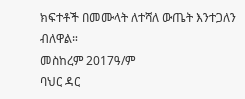ክፍተቶች በመሙላት ለተሻለ ውጤት እንተጋለን ብለዋል።
መስከረም 2017ዓ/ም
ባህር ዳር